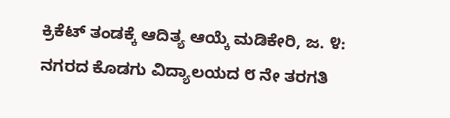ಕ್ರಿಕೆಟ್ ತಂಡಕ್ಕೆ ಆದಿತ್ಯ ಆಯ್ಕೆ ಮಡಿಕೇರಿ, ಜ. ೪: ನಗರದ ಕೊಡಗು ವಿದ್ಯಾಲಯದ ೮ ನೇ ತರಗತಿ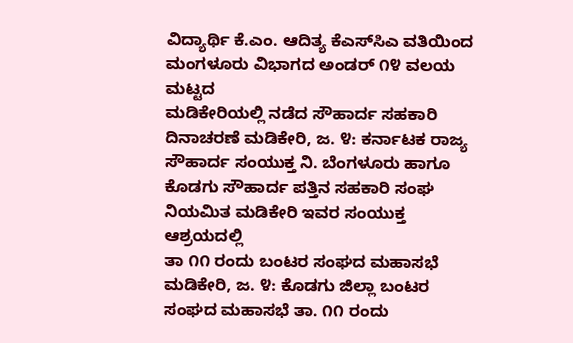ವಿದ್ಯಾರ್ಥಿ ಕೆ.ಎಂ. ಆದಿತ್ಯ ಕೆಎಸ್‌ಸಿಎ ವತಿಯಿಂದ ಮಂಗಳೂರು ವಿಭಾಗದ ಅಂಡರ್ ೧೪ ವಲಯ ಮಟ್ಟದ
ಮಡಿಕೇರಿಯಲ್ಲಿ ನಡೆದ ಸೌಹಾರ್ದ ಸಹಕಾರಿ ದಿನಾಚರಣೆ ಮಡಿಕೇರಿ, ಜ. ೪: ಕರ್ನಾಟಕ ರಾಜ್ಯ ಸೌಹಾರ್ದ ಸಂಯುಕ್ತ ನಿ. ಬೆಂಗಳೂರು ಹಾಗೂ ಕೊಡಗು ಸೌಹಾರ್ದ ಪತ್ತಿನ ಸಹಕಾರಿ ಸಂಘ ನಿಯಮಿತ ಮಡಿಕೇರಿ ಇವರ ಸಂಯುಕ್ತ ಆಶ್ರಯದಲ್ಲಿ
ತಾ ೧೧ ರಂದು ಬಂಟರ ಸಂಘದ ಮಹಾಸಭೆ ಮಡಿಕೇರಿ, ಜ. ೪: ಕೊಡಗು ಜಿಲ್ಲಾ ಬಂಟರ ಸಂಘದ ಮಹಾಸಭೆ ತಾ. ೧೧ ರಂದು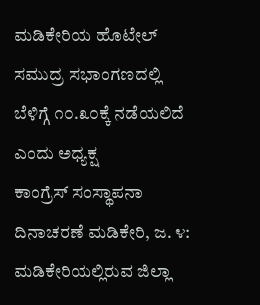ಮಡಿಕೇರಿಯ ಹೊಟೇಲ್ ಸಮುದ್ರ ಸಭಾಂಗಣದಲ್ಲಿ ಬೆಳಿಗ್ಗೆ ೧೦.೩೦ಕ್ಕೆ ನಡೆಯಲಿದೆ ಎಂದು ಅಧ್ಯಕ್ಷ
ಕಾಂಗ್ರೆಸ್ ಸಂಸ್ಥಾಪನಾ ದಿನಾಚರಣೆ ಮಡಿಕೇರಿ, ಜ. ೪: ಮಡಿಕೇರಿಯಲ್ಲಿರುವ ಜಿಲ್ಲಾ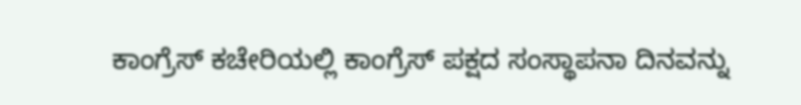ಕಾಂಗ್ರೆಸ್ ಕಚೇರಿಯಲ್ಲಿ ಕಾಂಗ್ರೆಸ್ ಪಕ್ಷದ ಸಂಸ್ಥಾಪನಾ ದಿನವನ್ನು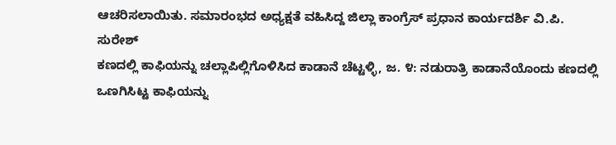ಆಚರಿಸಲಾಯಿತು. ಸಮಾರಂಭದ ಅಧ್ಯಕ್ಷತೆ ವಹಿಸಿದ್ದ ಜಿಲ್ಲಾ ಕಾಂಗ್ರೆಸ್ ಪ್ರಧಾನ ಕಾರ್ಯದರ್ಶಿ ವಿ.ಪಿ. ಸುರೇಶ್
ಕಣದಲ್ಲಿ ಕಾಫಿಯನ್ನು ಚಲ್ಲಾಪಿಲ್ಲಿಗೊಳಿಸಿದ ಕಾಡಾನೆ ಚೆಟ್ಟಳ್ಳಿ, ಜ. ೪: ನಡುರಾತ್ರಿ ಕಾಡಾನೆಯೊಂದು ಕಣದಲ್ಲಿ ಒಣಗಿಸಿಟ್ಟ ಕಾಫಿಯನ್ನು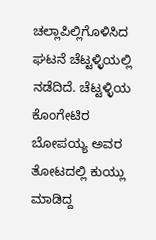ಚಲ್ಲಾಪಿಲ್ಲಿಗೊಳಿಸಿದ ಘಟನೆ ಚೆಟ್ಟಳ್ಳಿಯಲ್ಲಿ ನಡೆದಿದೆ. ಚೆಟ್ಟಳ್ಳಿಯ ಕೊಂಗೇಟಿರ ಬೋಪಯ್ಯ ಅವರ ತೋಟದಲ್ಲಿ ಕುಯ್ಲು ಮಾಡಿದ್ದ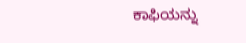ಕಾಫಿಯನ್ನು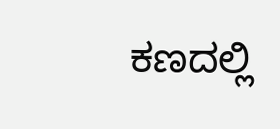ಕಣದಲ್ಲಿ